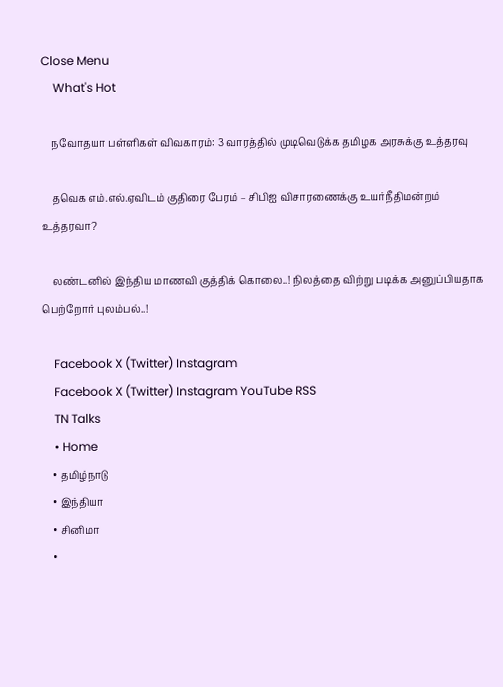Close Menu
    What's Hot

    நவோதயா பள்ளிகள் விவகாரம்: 3 வாரத்தில் முடிவெடுக்க தமிழக அரசுக்கு உத்தரவு

    தவெக எம்.எல்.ஏவிடம் குதிரை பேரம் – சிபிஐ விசாரணைக்கு உயர்நீதிமன்றம் உத்தரவா?

    லண்டனில் இந்திய மாணவி குத்திக் கொலை..! நிலத்தை விற்று படிக்க அனுப்பியதாக பெற்றோர் புலம்பல்..!

    Facebook X (Twitter) Instagram
    Facebook X (Twitter) Instagram YouTube RSS
    TN Talks
    • Home
    • தமிழ்நாடு
    • இந்தியா
    • சினிமா
    •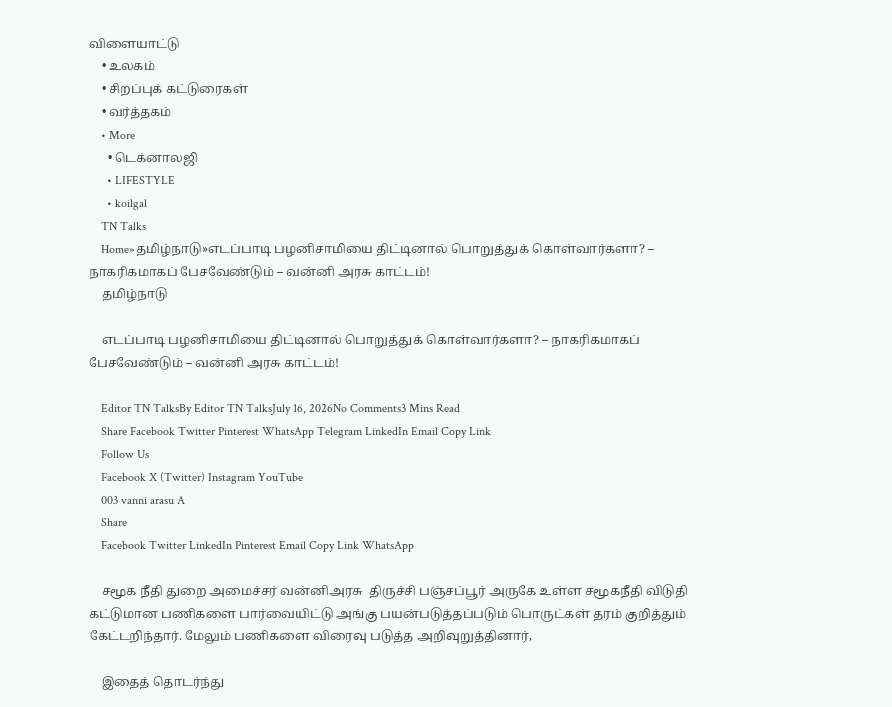விளையாட்டு
    • உலகம்
    • சிறப்புக் கட்டுரைகள்
    • வர்த்தகம்
    • More
      • டெக்னாலஜி
      • LIFESTYLE
      • koilgal
    TN Talks
    Home»தமிழ்நாடு»எடப்பாடி பழனிசாமியை திட்டினால் பொறுத்துக் கொள்வார்களா? – நாகரிகமாகப் பேசவேண்டும் – வன்னி அரசு காட்டம்!
    தமிழ்நாடு

    எடப்பாடி பழனிசாமியை திட்டினால் பொறுத்துக் கொள்வார்களா? – நாகரிகமாகப் பேசவேண்டும் – வன்னி அரசு காட்டம்!

    Editor TN TalksBy Editor TN TalksJuly 16, 2026No Comments3 Mins Read
    Share Facebook Twitter Pinterest WhatsApp Telegram LinkedIn Email Copy Link
    Follow Us
    Facebook X (Twitter) Instagram YouTube
    003 vanni arasu A
    Share
    Facebook Twitter LinkedIn Pinterest Email Copy Link WhatsApp

    சமூக நீதி துறை அமைச்சர் வன்னிஅரசு  திருச்சி பஞ்சப்பூர் அருகே உள்ள சமூகநீதி விடுதி கட்டுமான பணிகளை பார்வையிட்டு அங்கு பயன்படுத்தப்படும் பொருட்கள் தரம் குறித்தும் கேட்டறிந்தார். மேலும் பணிகளை விரைவு படுத்த அறிவுறுத்தினார்,

    இதைத் தொடர்ந்து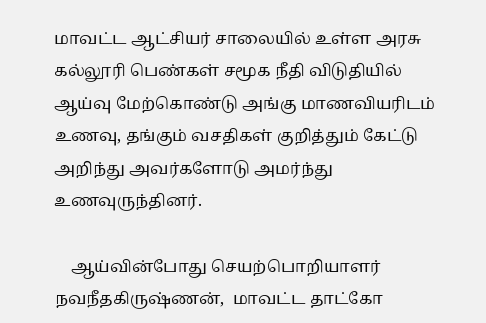மாவட்ட ஆட்சியர் சாலையில் உள்ள அரசு கல்லூரி பெண்கள் சமூக நீதி விடுதியில் ஆய்வு மேற்கொண்டு அங்கு மாணவியரிடம் உணவு, தங்கும் வசதிகள் குறித்தும் கேட்டு அறிந்து அவர்களோடு அமர்ந்து உணவுருந்தினர்.

    ஆய்வின்போது செயற்பொறியாளர் நவநீதகிருஷ்ணன்,  மாவட்ட தாட்கோ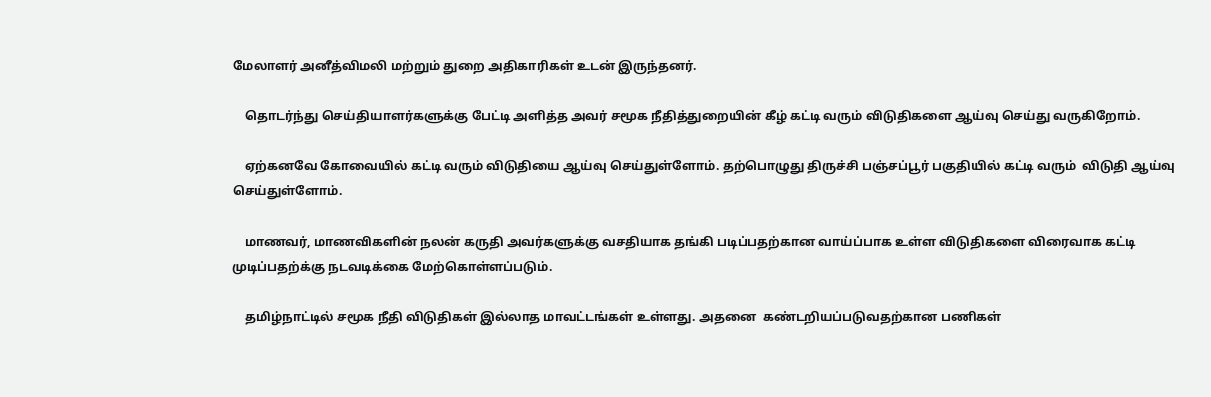மேலாளர் அனீத்விமலி மற்றும் துறை அதிகாரிகள் உடன் இருந்தனர்.

    தொடர்ந்து செய்தியாளர்களுக்கு பேட்டி அளித்த அவர் சமூக நீதித்துறையின் கீழ் கட்டி வரும் விடுதிகளை ஆய்வு செய்து வருகிறோம்.

    ஏற்கனவே கோவையில் கட்டி வரும் விடுதியை ஆய்வு செய்துள்ளோம். தற்பொழுது திருச்சி பஞ்சப்பூர் பகுதியில் கட்டி வரும்  விடுதி ஆய்வு செய்துள்ளோம்.

    மாணவர், மாணவிகளின் நலன் கருதி அவர்களுக்கு வசதியாக தங்கி படிப்பதற்கான வாய்ப்பாக உள்ள விடுதிகளை விரைவாக கட்டி முடிப்பதற்க்கு நடவடிக்கை மேற்கொள்ளப்படும்.

    தமிழ்நாட்டில் சமூக நீதி விடுதிகள் இல்லாத மாவட்டங்கள் உள்ளது. அதனை  கண்டறியப்படுவதற்கான பணிகள்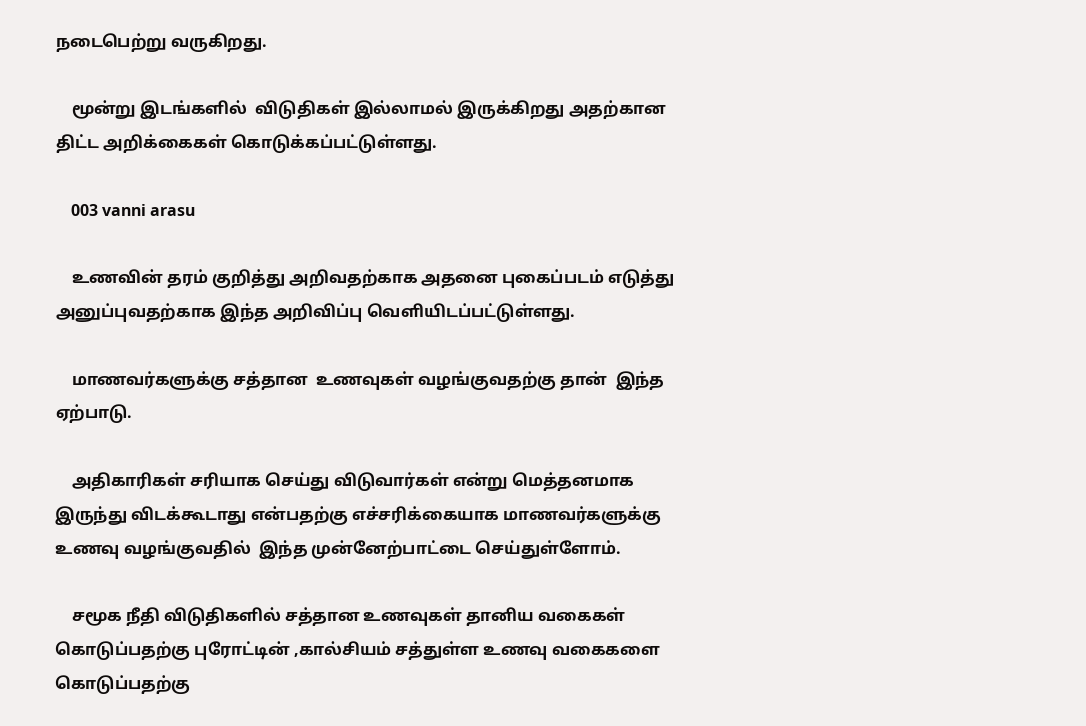நடைபெற்று வருகிறது.

    மூன்று இடங்களில்  விடுதிகள் இல்லாமல் இருக்கிறது அதற்கான திட்ட அறிக்கைகள் கொடுக்கப்பட்டுள்ளது.

    003 vanni arasu

    உணவின் தரம் குறித்து அறிவதற்காக அதனை புகைப்படம் எடுத்து அனுப்புவதற்காக இந்த அறிவிப்பு வெளியிடப்பட்டுள்ளது.

    மாணவர்களுக்கு சத்தான  உணவுகள் வழங்குவதற்கு தான்  இந்த ஏற்பாடு.

    அதிகாரிகள் சரியாக செய்து விடுவார்கள் என்று மெத்தனமாக இருந்து விடக்கூடாது என்பதற்கு எச்சரிக்கையாக மாணவர்களுக்கு உணவு வழங்குவதில்  இந்த முன்னேற்பாட்டை செய்துள்ளோம்.

    சமூக நீதி விடுதிகளில் சத்தான உணவுகள் தானிய வகைகள் கொடுப்பதற்கு புரோட்டின் ,கால்சியம் சத்துள்ள உணவு வகைகளை கொடுப்பதற்கு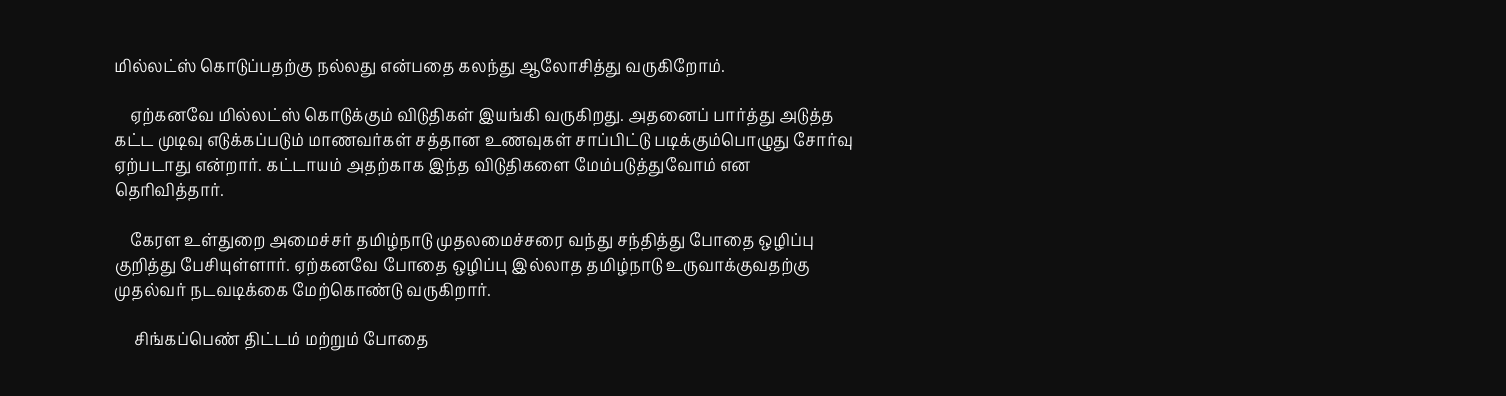மில்லட்ஸ் கொடுப்பதற்கு நல்லது என்பதை கலந்து ஆலோசித்து வருகிறோம்.

    ஏற்கனவே மில்லட்ஸ் கொடுக்கும் விடுதிகள் இயங்கி வருகிறது. அதனைப் பார்த்து அடுத்த கட்ட முடிவு எடுக்கப்படும் மாணவர்கள் சத்தான உணவுகள் சாப்பிட்டு படிக்கும்பொழுது சோர்வு ஏற்படாது என்றார். கட்டாயம் அதற்காக இந்த விடுதிகளை மேம்படுத்துவோம் என தெரிவித்தார்.

    கேரள உள்துறை அமைச்சர் தமிழ்நாடு முதலமைச்சரை வந்து சந்தித்து போதை ஒழிப்பு குறித்து பேசியுள்ளார். ஏற்கனவே போதை ஒழிப்பு இல்லாத தமிழ்நாடு உருவாக்குவதற்கு முதல்வர் நடவடிக்கை மேற்கொண்டு வருகிறார்.

     சிங்கப்பெண் திட்டம் மற்றும் போதை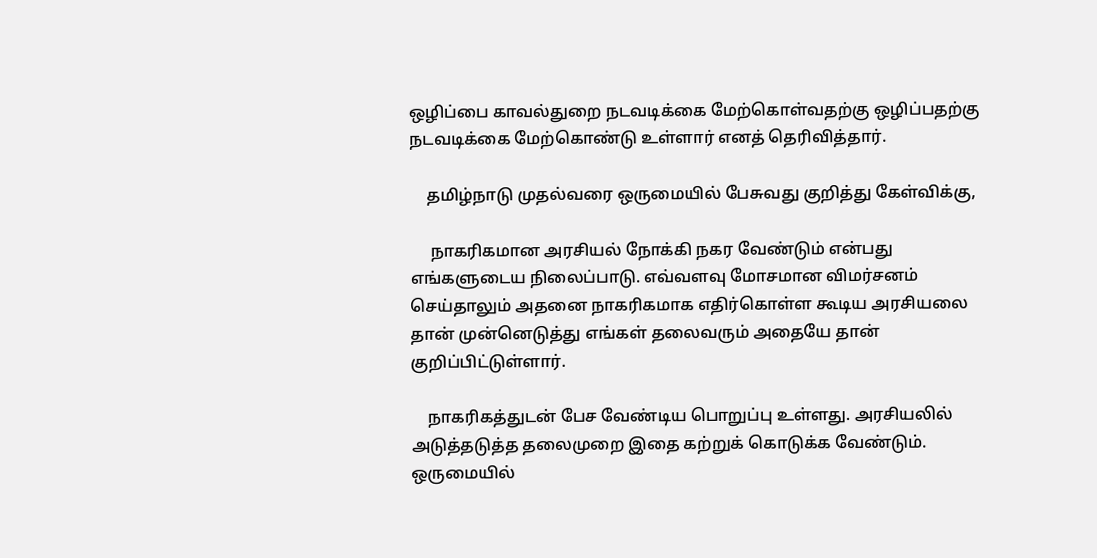ஒழிப்பை காவல்துறை நடவடிக்கை மேற்கொள்வதற்கு ஒழிப்பதற்கு நடவடிக்கை மேற்கொண்டு உள்ளார் எனத் தெரிவித்தார்.

    தமிழ்நாடு முதல்வரை ஒருமையில் பேசுவது குறித்து கேள்விக்கு,

     நாகரிகமான அரசியல் நோக்கி நகர வேண்டும் என்பது எங்களுடைய நிலைப்பாடு. எவ்வளவு மோசமான விமர்சனம் செய்தாலும் அதனை நாகரிகமாக எதிர்கொள்ள கூடிய அரசியலை தான் முன்னெடுத்து எங்கள் தலைவரும் அதையே தான் குறிப்பிட்டுள்ளார்.

    நாகரிகத்துடன் பேச வேண்டிய பொறுப்பு உள்ளது. அரசியலில் அடுத்தடுத்த தலைமுறை இதை கற்றுக் கொடுக்க வேண்டும். ஒருமையில்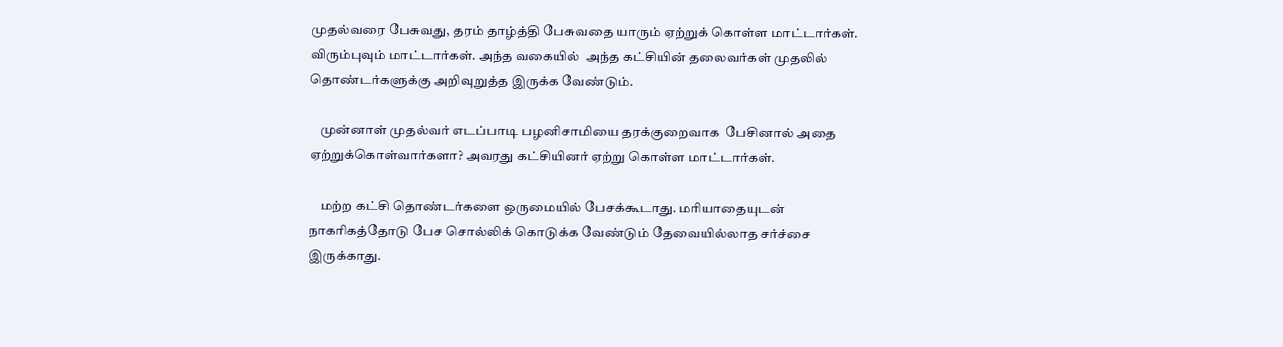முதல்வரை பேசுவது, தரம் தாழ்த்தி பேசுவதை யாரும் ஏற்றுக் கொள்ள மாட்டார்கள். விரும்புவும் மாட்டார்கள். அந்த வகையில்  அந்த கட்சியின் தலைவர்கள் முதலில் தொண்டர்களுக்கு அறிவுறுத்த இருக்க வேண்டும்.

    முன்னாள் முதல்வர் எடப்பாடி பழனிசாமியை தரக்குறைவாக  பேசினால் அதை ஏற்றுக்கொள்வார்களா? அவரது கட்சியினர் ஏற்று கொள்ள மாட்டார்கள்.

    மற்ற கட்சி தொண்டர்களை ஒருமையில் பேசக்கூடாது. மரியாதையுடன் நாகரிகத்தோடு பேச சொல்லிக் கொடுக்க வேண்டும் தேவையில்லாத சர்ச்சை இருக்காது.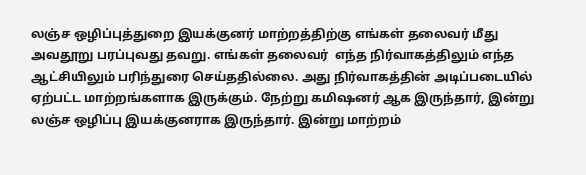லஞ்ச ஒழிப்புத்துறை இயக்குனர் மாற்றத்திற்கு எங்கள் தலைவர் மீது அவதூறு பரப்புவது தவறு. எங்கள் தலைவர்  எந்த நிர்வாகத்திலும் எந்த ஆட்சியிலும் பரிந்துரை செய்ததில்லை. அது நிர்வாகத்தின் அடிப்படையில் ஏற்பட்ட மாற்றங்களாக இருக்கும். நேற்று கமிஷனர் ஆக இருந்தார், இன்று லஞ்ச ஒழிப்பு இயக்குனராக இருந்தார். இன்று மாற்றம்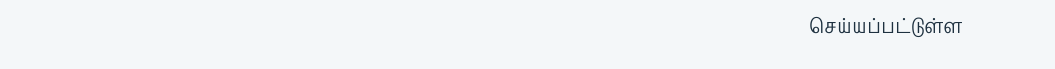செய்யப்பட்டுள்ள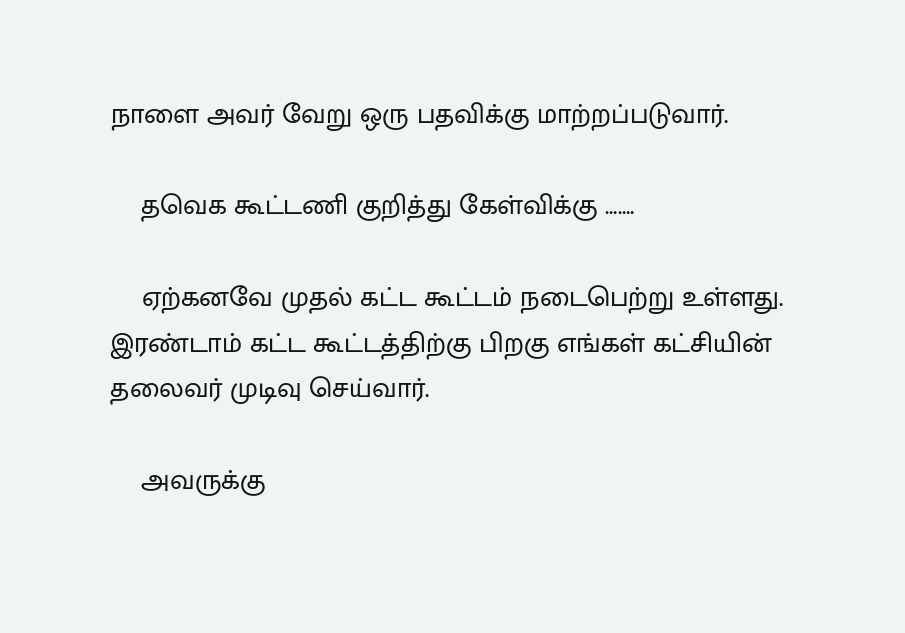நாளை அவர் வேறு ஒரு பதவிக்கு மாற்றப்படுவார்.

    தவெக கூட்டணி குறித்து கேள்விக்கு …….

    ஏற்கனவே முதல் கட்ட கூட்டம் நடைபெற்று உள்ளது. இரண்டாம் கட்ட கூட்டத்திற்கு பிறகு எங்கள் கட்சியின் தலைவர் முடிவு செய்வார்.

    அவருக்கு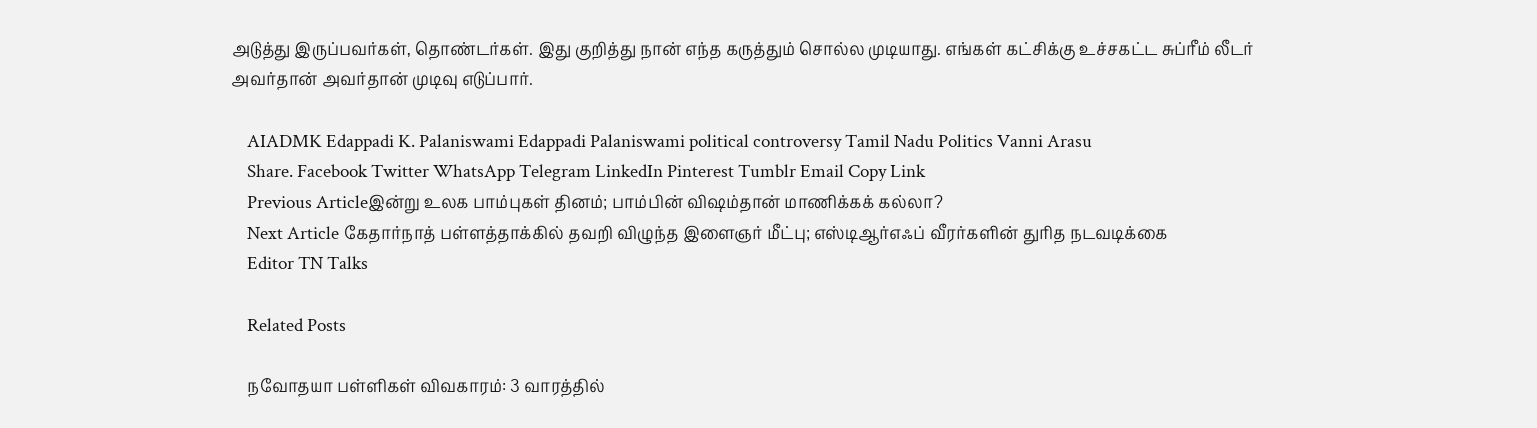அடுத்து இருப்பவர்கள், தொண்டர்கள். இது குறித்து நான் எந்த கருத்தும் சொல்ல முடியாது. எங்கள் கட்சிக்கு உச்சகட்ட சுப்ரீம் லீடர் அவர்தான் அவர்தான் முடிவு எடுப்பார்.

    AIADMK Edappadi K. Palaniswami Edappadi Palaniswami political controversy Tamil Nadu Politics Vanni Arasu
    Share. Facebook Twitter WhatsApp Telegram LinkedIn Pinterest Tumblr Email Copy Link
    Previous Articleஇன்று உலக பாம்புகள் தினம்; பாம்பின் விஷம்தான் மாணிக்கக் கல்லா?
    Next Article கேதார்நாத் பள்ளத்தாக்கில் தவறி விழுந்த இளைஞர் மீட்பு; எஸ்டிஆர்எஃப் வீரர்களின் துரித நடவடிக்கை
    Editor TN Talks

    Related Posts

    நவோதயா பள்ளிகள் விவகாரம்: 3 வாரத்தில்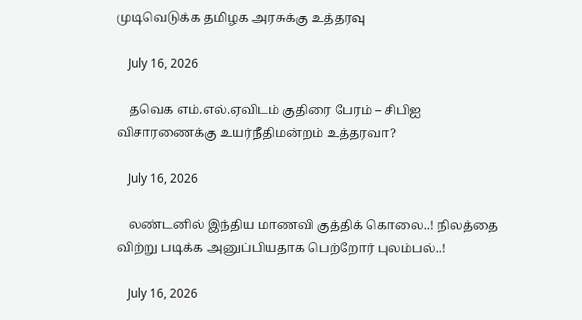முடிவெடுக்க தமிழக அரசுக்கு உத்தரவு

    July 16, 2026

    தவெக எம்.எல்.ஏவிடம் குதிரை பேரம் – சிபிஐ விசாரணைக்கு உயர்நீதிமன்றம் உத்தரவா?

    July 16, 2026

    லண்டனில் இந்திய மாணவி குத்திக் கொலை..! நிலத்தை விற்று படிக்க அனுப்பியதாக பெற்றோர் புலம்பல்..!

    July 16, 2026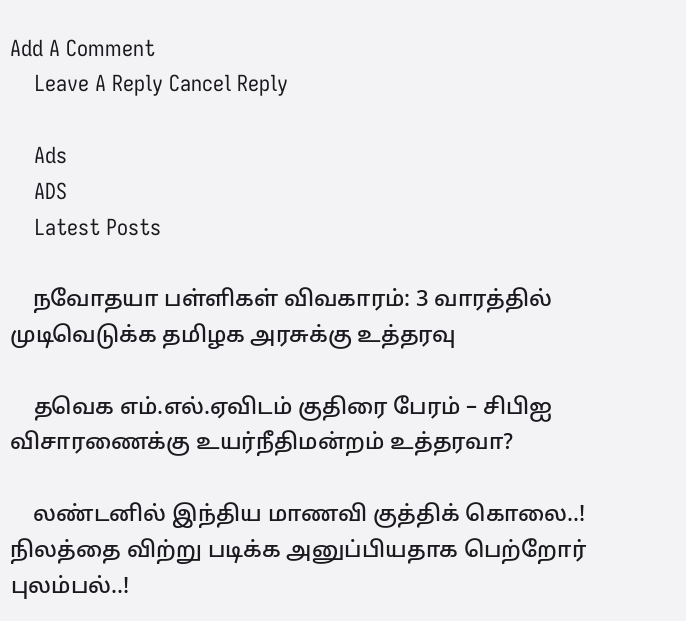Add A Comment
    Leave A Reply Cancel Reply

    Ads
    ADS
    Latest Posts

    நவோதயா பள்ளிகள் விவகாரம்: 3 வாரத்தில் முடிவெடுக்க தமிழக அரசுக்கு உத்தரவு

    தவெக எம்.எல்.ஏவிடம் குதிரை பேரம் – சிபிஐ விசாரணைக்கு உயர்நீதிமன்றம் உத்தரவா?

    லண்டனில் இந்திய மாணவி குத்திக் கொலை..! நிலத்தை விற்று படிக்க அனுப்பியதாக பெற்றோர் புலம்பல்..!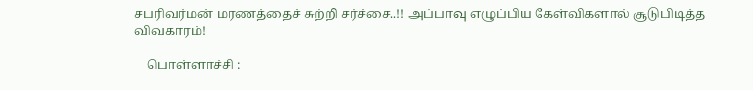சபரிவர்மன் மரணத்தைச் சுற்றி சர்ச்சை..!! அப்பாவு எழுப்பிய கேள்விகளால் சூடுபிடித்த விவகாரம்!

    பொள்ளாச்சி :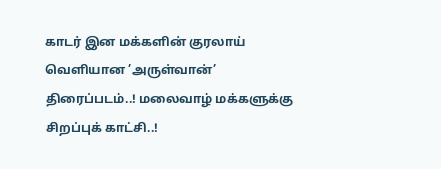காடர் இன மக்களின் குரலாய் வெளியான ’அருள்வான்’ திரைப்படம்..! மலைவாழ் மக்களுக்கு சிறப்புக் காட்சி..!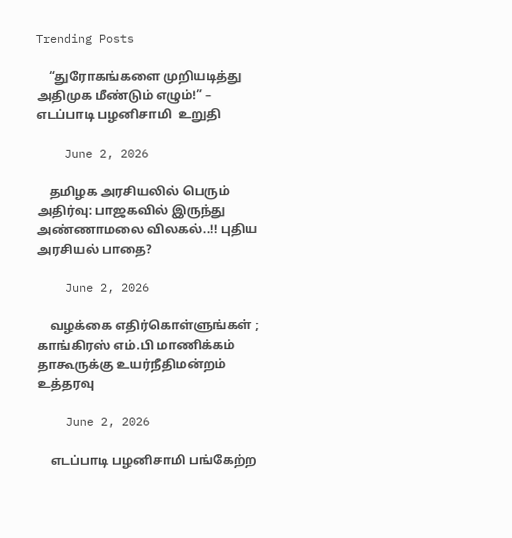Trending Posts

    “துரோகங்களை முறியடித்து அதிமுக மீண்டும் எழும்!” – எடப்பாடி பழனிசாமி  உறுதி

    June 2, 2026

    தமிழக அரசியலில் பெரும் அதிர்வு: பாஜகவில் இருந்து அண்ணாமலை விலகல்..!! புதிய அரசியல் பாதை?

    June 2, 2026

    வழக்கை எதிர்கொள்ளுங்கள் ; காங்கிரஸ் எம்.பி மாணிக்கம் தாகூருக்கு உயர்நீதிமன்றம் உத்தரவு

    June 2, 2026

    எடப்பாடி பழனிசாமி பங்கேற்ற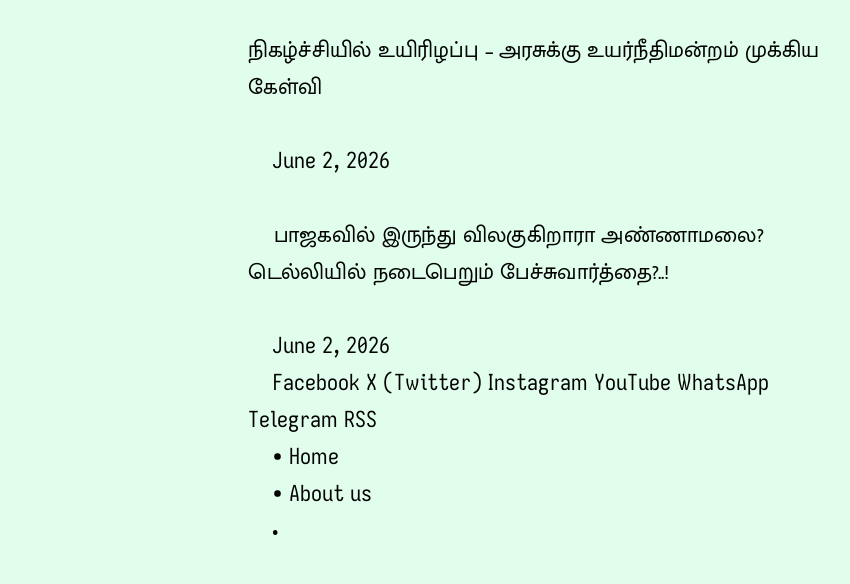நிகழ்ச்சியில் உயிரிழப்பு – அரசுக்கு உயர்நீதிமன்றம் முக்கிய கேள்வி

    June 2, 2026

    பாஜகவில் இருந்து விலகுகிறாரா அண்ணாமலை? டெல்லியில் நடைபெறும் பேச்சுவார்த்தை?..!

    June 2, 2026
    Facebook X (Twitter) Instagram YouTube WhatsApp Telegram RSS
    • Home
    • About us
    •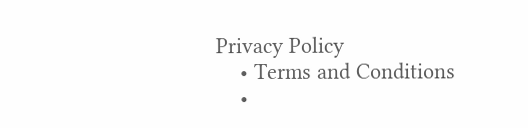Privacy Policy
    • Terms and Conditions
    •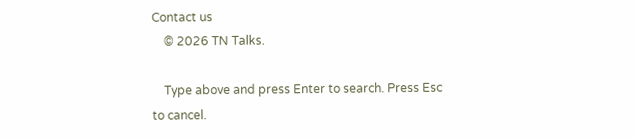Contact us
    © 2026 TN Talks.

    Type above and press Enter to search. Press Esc to cancel.